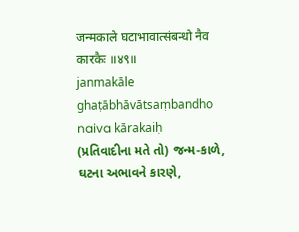जन्मकाले घटाभावात्संबन्धो नैव कारकैः ॥४९॥
janmakāle ghaṭābhāvātsaṃbandho naiva kārakaiḥ
(પ્રતિવાદીના મતે તો) જન્મ-કાળે, ઘટના અભાવને કારણે,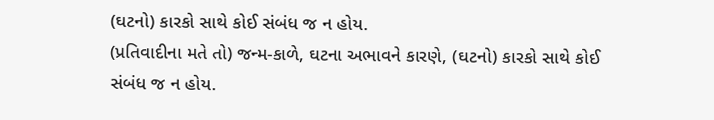(ઘટનો) કારકો સાથે કોઈ સંબંધ જ ન હોય.
(પ્રતિવાદીના મતે તો) જન્મ-કાળે, ઘટના અભાવને કારણે, (ઘટનો) કારકો સાથે કોઈ સંબંધ જ ન હોય.